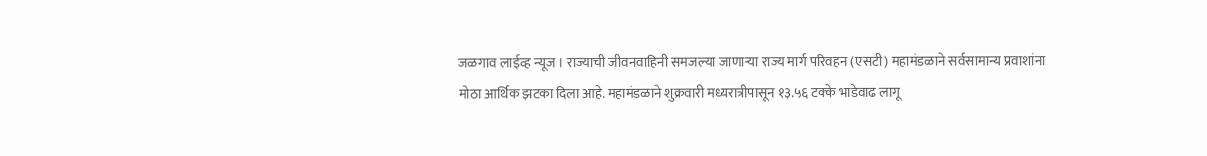जळगाव लाईव्ह न्यूज । राज्याची जीवनवाहिनी समजल्या जाणाऱ्या राज्य मार्ग परिवहन (एसटी) महामंडळाने सर्वसामान्य प्रवाशांना मोठा आर्थिक झटका दिला आहे. महामंडळाने शुक्रवारी मध्यरात्रीपासून १३.५६ टक्के भाडेवाढ लागू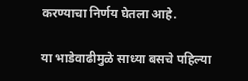करण्याचा निर्णय घेतला आहे.

या भाडेवाढीमुळे साध्या बसचे पहिल्या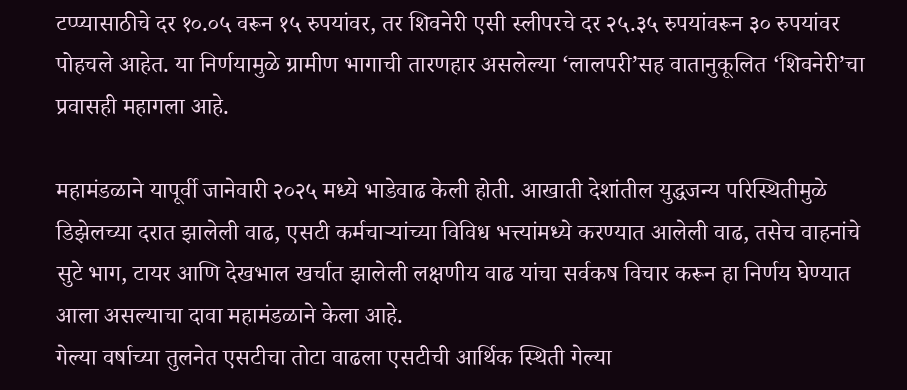टप्प्यासाठीचे दर १०.०५ वरून १५ रुपयांवर, तर शिवनेरी एसी स्लीपरचे दर २५.३५ रुपयांवरून ३० रुपयांवर पोहचले आहेत. या निर्णयामुळे ग्रामीण भागाची तारणहार असलेल्या ‘लालपरी’सह वातानुकूलित ‘शिवनेरी’चा प्रवासही महागला आहे.

महामंडळाने यापूर्वी जानेवारी २०२५ मध्ये भाडेवाढ केली होती. आखाती देशांतील युद्धजन्य परिस्थितीमुळे डिझेलच्या दरात झालेली वाढ, एसटी कर्मचाऱ्यांच्या विविध भत्त्यांमध्ये करण्यात आलेली वाढ, तसेच वाहनांचे सुटे भाग, टायर आणि देखभाल खर्चात झालेली लक्षणीय वाढ यांचा सर्वकष विचार करून हा निर्णय घेण्यात आला असल्याचा दावा महामंडळाने केला आहे.
गेल्या वर्षाच्या तुलनेत एसटीचा तोटा वाढला एसटीची आर्थिक स्थिती गेल्या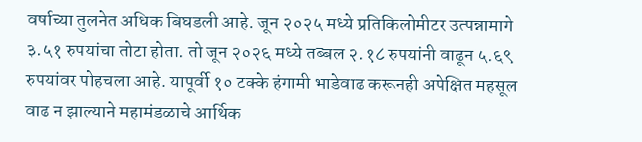वर्षाच्या तुलनेत अधिक बिघडली आहे. जून २०२५ मध्ये प्रतिकिलोमीटर उत्पन्नामागे ३.५१ रुपयांचा तोटा होता. तो जून २०२६ मध्ये तब्बल २.१८ रुपयांनी वाढून ५.६९ रुपयांवर पोहचला आहे. यापूर्वी १० टक्के हंगामी भाडेवाढ करूनही अपेक्षित महसूल वाढ न झाल्याने महामंडळाचे आर्थिक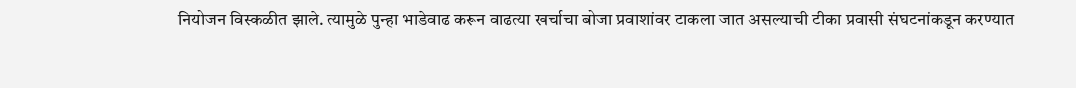नियोजन विस्कळीत झाले. त्यामुळे पुन्हा भाडेवाढ करून वाढत्या खर्चाचा बोजा प्रवाशांवर टाकला जात असल्याची टीका प्रवासी संघटनांकडून करण्यात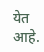येत आहे.